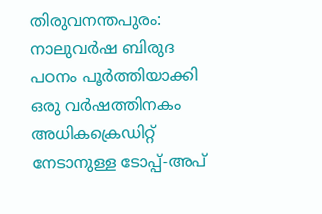തിരുവനന്തപുരം: നാലുവർഷ ബിരുദ പഠനം പൂർത്തിയാക്കി ഒരു വർഷത്തിനകം അധികക്രെഡിറ്റ് നേടാനുള്ള ടോപ്പ്-അപ്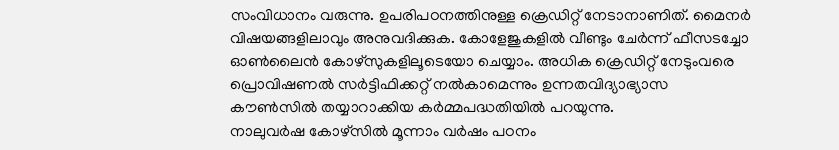സംവിധാനം വരുന്നു. ഉപരിപഠനത്തിനുള്ള ക്രെഡിറ്റ് നേടാനാണിത്. മൈനർ വിഷയങ്ങളിലാവും അനുവദിക്കുക. കോളേജുകളിൽ വീണ്ടും ചേർന്ന് ഫീസടച്ചോ ഓൺലൈൻ കോഴ്സുകളിലൂടെയോ ചെയ്യാം. അധിക ക്രെഡിറ്റ് നേടുംവരെ പ്രൊവിഷണൽ സർട്ടിഫിക്കറ്റ് നൽകാമെന്നും ഉന്നതവിദ്യാഭ്യാസ കൗൺസിൽ തയ്യാറാക്കിയ കർമ്മപദ്ധതിയിൽ പറയുന്നു.
നാലുവർഷ കോഴ്സിൽ മൂന്നാം വർഷം പഠനം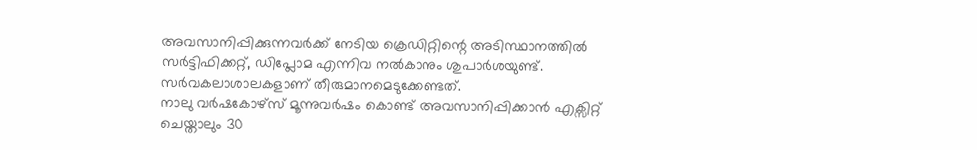അവസാനിപ്പിക്കുന്നവർക്ക് നേടിയ ക്രെഡിറ്റിന്റെ അടിസ്ഥാനത്തിൽ സർട്ടിഫിക്കറ്റ്, ഡിപ്ലോമ എന്നിവ നൽകാനും ശുപാർശയുണ്ട്. സർവകലാശാലകളാണ് തീരുമാനമെടുക്കേണ്ടത്.
നാലു വർഷകോഴ്സ് മൂന്നുവർഷം കൊണ്ട് അവസാനിപ്പിക്കാൻ എക്സിറ്റ് ചെയ്താലും 30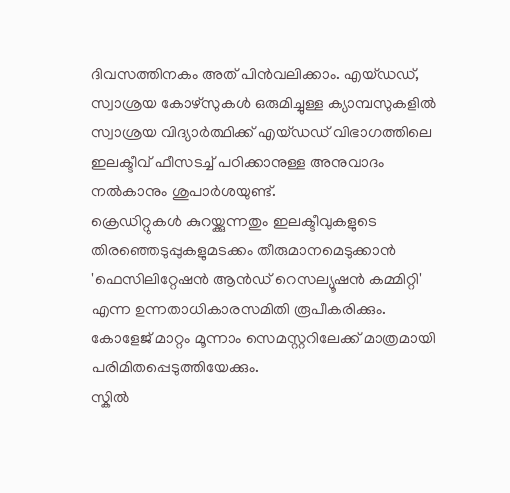ദിവസത്തിനകം അത് പിൻവലിക്കാം. എയ്ഡഡ്, സ്വാശ്രയ കോഴ്സുകൾ ഒരുമിച്ചുള്ള ക്യാമ്പസുകളിൽ സ്വാശ്രയ വിദ്യാർത്ഥിക്ക് എയ്ഡഡ് വിഭാഗത്തിലെ ഇലക്ടീവ് ഫീസടച്ച് പഠിക്കാനുള്ള അനുവാദം നൽകാനും ശുപാർശയുണ്ട്.
ക്രെഡിറ്റുകൾ കുറയ്ക്കുന്നതും ഇലക്ടീവുകളുടെ തിരഞ്ഞെടുപ്പുകളുമടക്കം തീരുമാനമെടുക്കാൻ 'ഫെസിലിറ്റേഷൻ ആൻഡ് റെസല്യൂഷൻ കമ്മിറ്റി' എന്ന ഉന്നതാധികാരസമിതി രൂപീകരിക്കും.
കോളേജ് മാറ്റം മൂന്നാം സെമസ്റ്ററിലേക്ക് മാത്രമായി പരിമിതപ്പെടുത്തിയേക്കും.
സ്കിൽ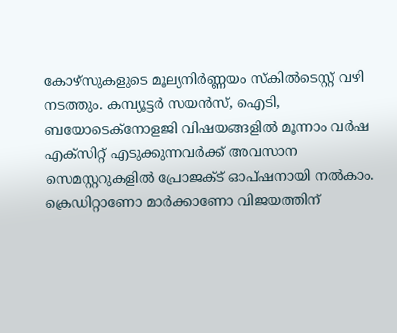കോഴ്സുകളുടെ മൂല്യനിർണ്ണയം സ്കിൽടെസ്റ്റ് വഴി നടത്തും. കമ്പ്യൂട്ടർ സയൻസ്, ഐടി, ബയോടെക്നോളജി വിഷയങ്ങളിൽ മൂന്നാം വർഷ എക്സിറ്റ് എടുക്കുന്നവർക്ക് അവസാന സെമസ്റ്ററുകളിൽ പ്രോജക്ട് ഓപ്ഷനായി നൽകാം. ക്രെഡിറ്റാണോ മാർക്കാണോ വിജയത്തിന്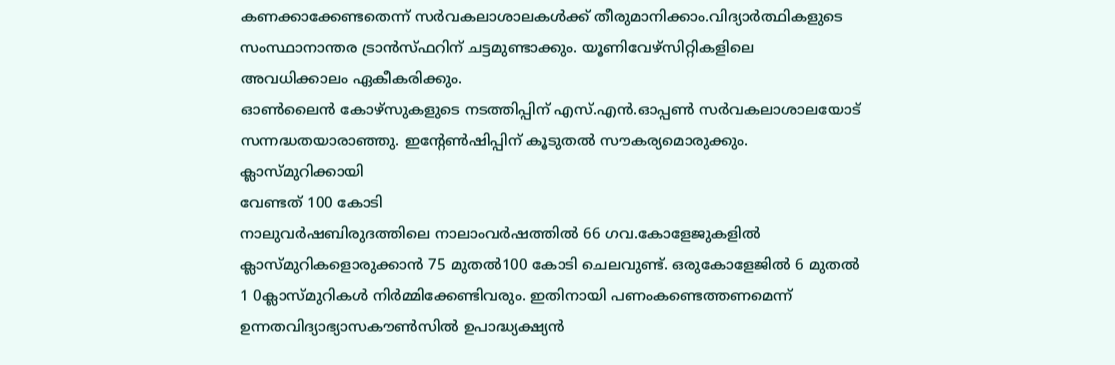കണക്കാക്കേണ്ടതെന്ന് സർവകലാശാലകൾക്ക് തീരുമാനിക്കാം.വിദ്യാർത്ഥികളുടെ സംസ്ഥാനാന്തര ട്രാൻസ്ഫറിന് ചട്ടമുണ്ടാക്കും. യൂണിവേഴ്സിറ്റികളിലെ അവധിക്കാലം ഏകീകരിക്കും.
ഓൺലൈൻ കോഴ്സുകളുടെ നടത്തിപ്പിന് എസ്.എൻ.ഓപ്പൺ സർവകലാശാലയോട് സന്നദ്ധതയാരാഞ്ഞു. ഇന്റേൺഷിപ്പിന് കൂടുതൽ സൗകര്യമൊരുക്കും.
ക്ലാസ്മുറിക്കായി
വേണ്ടത് 100 കോടി
നാലുവർഷബിരുദത്തിലെ നാലാംവർഷത്തിൽ 66 ഗവ.കോളേജുകളിൽ ക്ലാസ്മുറികളൊരുക്കാൻ 75 മുതൽ100 കോടി ചെലവുണ്ട്. ഒരുകോളേജിൽ 6 മുതൽ 1 0ക്ലാസ്മുറികൾ നിർമ്മിക്കേണ്ടിവരും. ഇതിനായി പണംകണ്ടെത്തണമെന്ന് ഉന്നതവിദ്യാഭ്യാസകൗൺസിൽ ഉപാദ്ധ്യക്ഷ്യൻ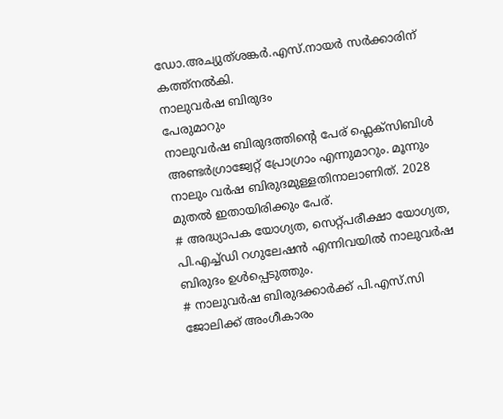ഡോ.അച്യുത്ശങ്കർ.എസ്.നായർ സർക്കാരിന് കത്ത്നൽകി.
നാലുവർഷ ബിരുദം
പേരുമാറും
നാലുവർഷ ബിരുദത്തിന്റെ പേര് ഫ്ലെക്സിബിൾ അണ്ടർഗ്രാജ്വേറ്റ് പ്രോഗ്രാം എന്നുമാറും. മൂന്നും നാലും വർഷ ബിരുദമുള്ളതിനാലാണിത്. 2028 മുതൽ ഇതായിരിക്കും പേര്.
# അദ്ധ്യാപക യോഗ്യത, സെറ്റ്പരീക്ഷാ യോഗ്യത, പി.എച്ച്ഡി റഗുലേഷൻ എന്നിവയിൽ നാലുവർഷ ബിരുദം ഉൾപ്പെടുത്തും.
# നാലുവർഷ ബിരുദക്കാർക്ക് പി.എസ്.സി ജോലിക്ക് അംഗീകാരം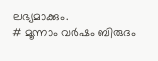ലഭ്യമാക്കും.
# മൂന്നാം വർഷം ബിരുദം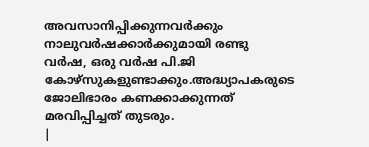അവസാനിപ്പിക്കുന്നവർക്കും നാലുവർഷക്കാർക്കുമായി രണ്ടു വർഷ, ഒരു വർഷ പി.ജി കോഴ്സുകളുണ്ടാക്കും.അദ്ധ്യാപകരുടെ ജോലിഭാരം കണക്കാക്കുന്നത് മരവിപ്പിച്ചത് തുടരും.
|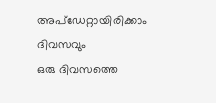അപ്ഡേറ്റായിരിക്കാം ദിവസവും
ഒരു ദിവസത്തെ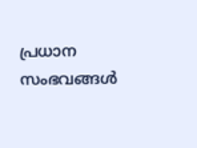പ്രധാന സംഭവങ്ങൾ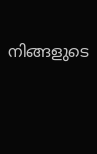നിങ്ങളുടെ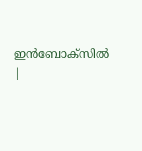ഇൻബോക്സിൽ |